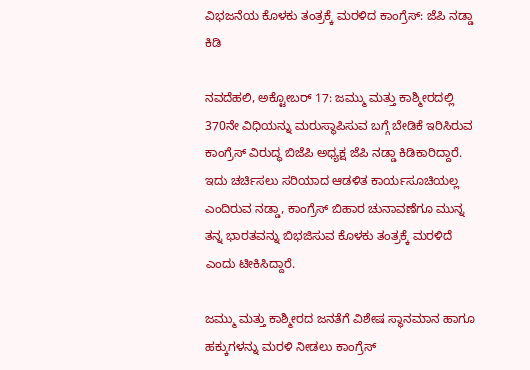ವಿಭಜನೆಯ ಕೊಳಕು ತಂತ್ರಕ್ಕೆ ಮರಳಿದ ಕಾಂಗ್ರೆಸ್: ಜೆಪಿ ನಡ್ಡಾ ಕಿಡಿ

ನವದೆಹಲಿ, ಅಕ್ಟೋಬರ್ 17: ಜಮ್ಮು ಮತ್ತು ಕಾಶ್ಮೀರದಲ್ಲಿ 370ನೇ ವಿಧಿಯನ್ನು ಮರುಸ್ಥಾಪಿಸುವ ಬಗ್ಗೆ ಬೇಡಿಕೆ ಇರಿಸಿರುವ ಕಾಂಗ್ರೆಸ್ ವಿರುದ್ಧ ಬಿಜೆಪಿ ಅಧ್ಯಕ್ಷ ಜೆಪಿ ನಡ್ಡಾ ಕಿಡಿಕಾರಿದ್ದಾರೆ. ಇದು ಚರ್ಚಿಸಲು ಸರಿಯಾದ ಆಡಳಿತ ಕಾರ್ಯಸೂಚಿಯಲ್ಲ ಎಂದಿರುವ ನಡ್ಡಾ, ಕಾಂಗ್ರೆಸ್ ಬಿಹಾರ ಚುನಾವಣೆಗೂ ಮುನ್ನ ತನ್ನ ಭಾರತವನ್ನು ಬಿಭಜಿಸುವ ಕೊಳಕು ತಂತ್ರಕ್ಕೆ ಮರಳಿದೆ ಎಂದು ಟೀಕಿಸಿದ್ದಾರೆ.

ಜಮ್ಮು ಮತ್ತು ಕಾಶ್ಮೀರದ ಜನತೆಗೆ ವಿಶೇಷ ಸ್ಥಾನಮಾನ ಹಾಗೂ ಹಕ್ಕುಗಳನ್ನು ಮರಳಿ ನೀಡಲು ಕಾಂಗ್ರೆಸ್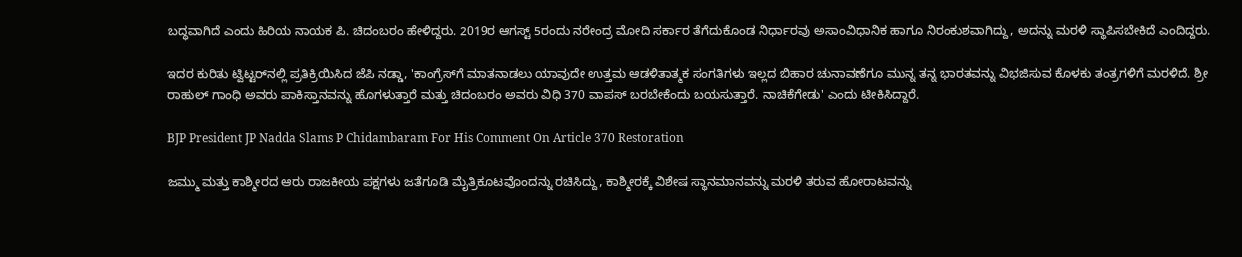ಬದ್ಧವಾಗಿದೆ ಎಂದು ಹಿರಿಯ ನಾಯಕ ಪಿ. ಚಿದಂಬರಂ ಹೇಳಿದ್ದರು. 2019ರ ಆಗಸ್ಟ್ 5ರಂದು ನರೇಂದ್ರ ಮೋದಿ ಸರ್ಕಾರ ತೆಗೆದುಕೊಂಡ ನಿರ್ಧಾರವು ಅಸಾಂವಿಧಾನಿಕ ಹಾಗೂ ನಿರಂಕುಶವಾಗಿದ್ದು, ಅದನ್ನು ಮರಳಿ ಸ್ಥಾಪಿಸಬೇಕಿದೆ ಎಂದಿದ್ದರು.

ಇದರ ಕುರಿತು ಟ್ವಿಟ್ಟರ್‌ನಲ್ಲಿ ಪ್ರತಿಕ್ರಿಯಿಸಿದ ಜೆಪಿ ನಡ್ಡಾ, 'ಕಾಂಗ್ರೆಸ್‌ಗೆ ಮಾತನಾಡಲು ಯಾವುದೇ ಉತ್ತಮ ಆಡಳಿತಾತ್ಮಕ ಸಂಗತಿಗಳು ಇಲ್ಲದ ಬಿಹಾರ ಚುನಾವಣೆಗೂ ಮುನ್ನ ತನ್ನ ಭಾರತವನ್ನು ವಿಭಜಿಸುವ ಕೊಳಕು ತಂತ್ರಗಳಿಗೆ ಮರಳಿದೆ. ಶ್ರೀ ರಾಹುಲ್ ಗಾಂಧಿ ಅವರು ಪಾಕಿಸ್ತಾನವನ್ನು ಹೊಗಳುತ್ತಾರೆ ಮತ್ತು ಚಿದಂಬರಂ ಅವರು ವಿಧಿ 370 ವಾಪಸ್ ಬರಬೇಕೆಂದು ಬಯಸುತ್ತಾರೆ. ನಾಚಿಕೆಗೇಡು' ಎಂದು ಟೀಕಿಸಿದ್ದಾರೆ.

BJP President JP Nadda Slams P Chidambaram For His Comment On Article 370 Restoration

ಜಮ್ಮು ಮತ್ತು ಕಾಶ್ಮೀರದ ಆರು ರಾಜಕೀಯ ಪಕ್ಷಗಳು ಜತೆಗೂಡಿ ಮೈತ್ರಿಕೂಟವೊಂದನ್ನು ರಚಿಸಿದ್ದು, ಕಾಶ್ಮೀರಕ್ಕೆ ವಿಶೇಷ ಸ್ಥಾನಮಾನವನ್ನು ಮರಳಿ ತರುವ ಹೋರಾಟವನ್ನು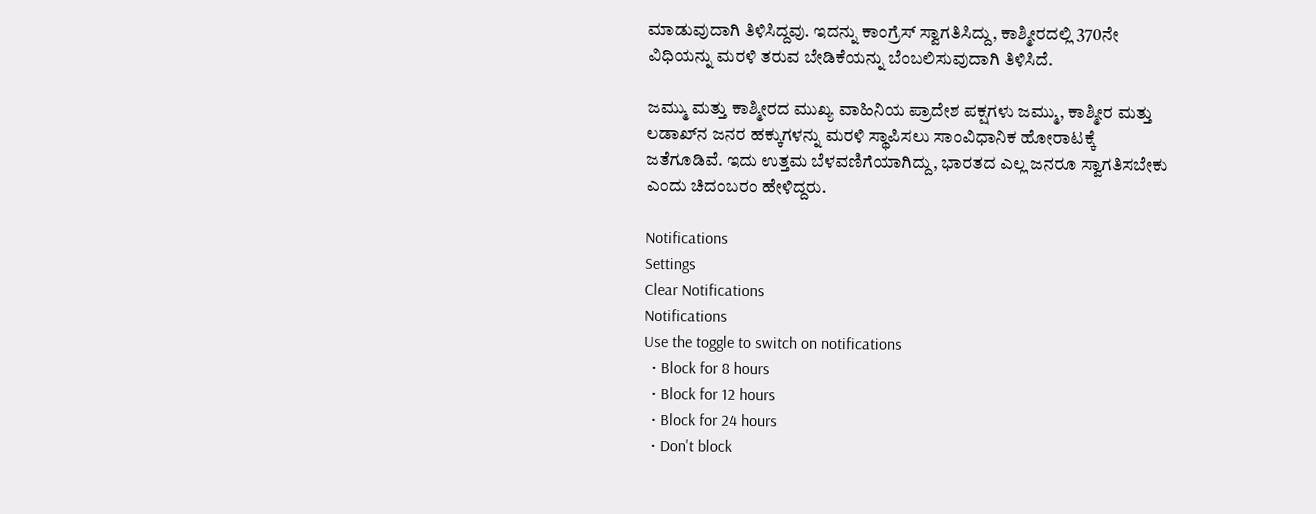ಮಾಡುವುದಾಗಿ ತಿಳಿಸಿದ್ದವು. ಇದನ್ನು ಕಾಂಗ್ರೆಸ್ ಸ್ವಾಗತಿಸಿದ್ದು, ಕಾಶ್ಮೀರದಲ್ಲಿ 370ನೇ ವಿಧಿಯನ್ನು ಮರಳಿ ತರುವ ಬೇಡಿಕೆಯನ್ನು ಬೆಂಬಲಿಸುವುದಾಗಿ ತಿಳಿಸಿದೆ.

ಜಮ್ಮು ಮತ್ತು ಕಾಶ್ಮೀರದ ಮುಖ್ಯ ವಾಹಿನಿಯ ಪ್ರಾದೇಶ ಪಕ್ಷಗಳು ಜಮ್ಮು, ಕಾಶ್ಮೀರ ಮತ್ತು ಲಡಾಖ್‌ನ ಜನರ ಹಕ್ಕುಗಳನ್ನು ಮರಳಿ ಸ್ಥಾಪಿಸಲು ಸಾಂವಿಧಾನಿಕ ಹೋರಾಟಕ್ಕೆ ಜತೆಗೂಡಿವೆ. ಇದು ಉತ್ತಮ ಬೆಳವಣಿಗೆಯಾಗಿದ್ದು, ಭಾರತದ ಎಲ್ಲ ಜನರೂ ಸ್ವಾಗತಿಸಬೇಕು ಎಂದು ಚಿದಂಬರಂ ಹೇಳಿದ್ದರು.

Notifications
Settings
Clear Notifications
Notifications
Use the toggle to switch on notifications
  • Block for 8 hours
  • Block for 12 hours
  • Block for 24 hours
  • Don't block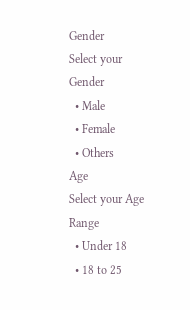Gender
Select your Gender
  • Male
  • Female
  • Others
Age
Select your Age Range
  • Under 18
  • 18 to 25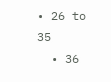• 26 to 35
  • 36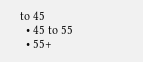to 45
  • 45 to 55
  • 55+